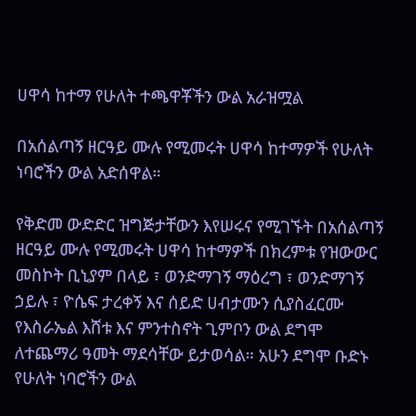ሀዋሳ ከተማ የሁለት ተጫዋቾችን ውል አራዝሟል

በአሰልጣኝ ዘርዓይ ሙሉ የሚመሩት ሀዋሳ ከተማዎች የሁለት ነባሮችን ውል አድሰዋል።

የቅድመ ውድድር ዝግጅታቸውን እየሠሩና የሚገኙት በአሰልጣኝ ዘርዓይ ሙሉ የሚመሩት ሀዋሳ ከተማዎች በክረምቱ የዝውውር መስኮት ቢኒያም በላይ ፣ ወንድማገኝ ማዕረግ ፣ ወንድማገኝ ኃይሉ ፣ ዮሴፍ ታረቀኝ እና ሰይድ ሀብታሙን ሲያስፈርሙ የእስራኤል እሸቱ እና ምንተስኖት ጊምቦን ውል ደግሞ ለተጨማሪ ዓመት ማደሳቸው ይታወሳል። አሁን ደግሞ ቡድኑ የሁለት ነባሮችን ውል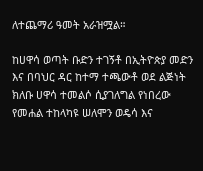ለተጨማሪ ዓመት አራዝሟል።

ከሀዋሳ ወጣት ቡድን ተገኝቶ በኢትዮጵያ መድን እና በባህር ዳር ከተማ ተጫውቶ ወደ ልጅነት ክለቡ ሀዋሳ ተመልሶ ሲያገለግል የነበረው የመሐል ተከላካዩ ሠለሞን ወዴሳ እና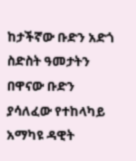ከታችኛው ቡድን አድጎ ስድስት ዓመታትን በዋናው ቡድን ያሳለፈው የተከላካይ አማካዩ ዳዊት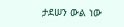ታደሠን ውል ነው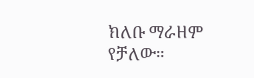ክለቡ ማራዘም የቻለው።